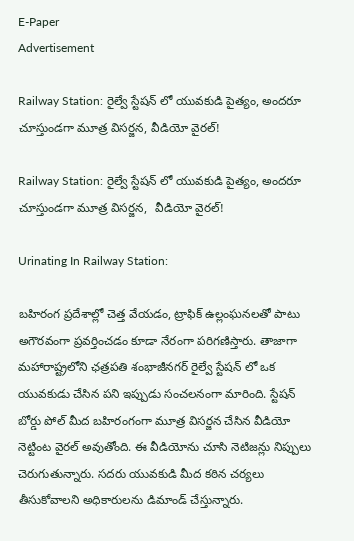E-Paper
Advertisement

Railway Station: రైల్వే స్టేషన్ లో యువకుడి పైత్యం, అందరూ చూస్తుండగా మూత్ర విసర్జన, వీడియో వైరల్!

Railway Station: రైల్వే స్టేషన్ లో యువకుడి పైత్యం, అందరూ చూస్తుండగా మూత్ర విసర్జన,  వీడియో వైరల్!

Urinating In Railway Station:

బహిరంగ ప్రదేశాల్లో చెత్త వేయడం, ట్రాఫిక్ ఉల్లంఘనలతో పాటు అగౌరవంగా ప్రవర్తించడం కూడా నేరంగా పరిగణిస్తారు. తాజాగా మహారాష్ట్రలోని ఛత్రపతి శంభాజీనగర్ రైల్వే స్టేషన్‌ లో ఒక యువకుడు చేసిన పని ఇప్పుడు సంచలనంగా మారింది. స్టేషన్ బోర్డు పోల్ మీద బహిరంగంగా మూత్ర విసర్జన చేసిన వీడియో నెట్టింట వైరల్ అవుతోంది. ఈ వీడియోను చూసి నెటిజన్లు నిప్పులు చెరుగుతున్నారు. సదరు యువకుడి మీద కఠిన చర్యలు తీసుకోవాలని అధికారులను డిమాండ్ చేస్తున్నారు.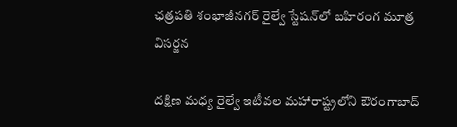ఛత్రపతి శంభాజీనగర్ రైల్వే స్టేషన్‌లో బహిరంగ మూత్ర విసర్జన

దక్షిణ మధ్య రైల్వే ఇటీవల మహారాష్ట్రలోని ఔరంగాబాద్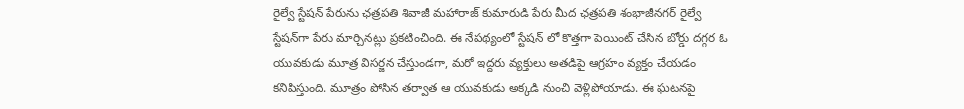రైల్వే స్టేషన్ పేరును ఛత్రపతి శివాజీ మహారాజ్ కుమారుడి పేరు మీద ఛత్రపతి శంభాజీనగర్ రైల్వే స్టేషన్‌గా పేరు మార్చినట్లు ప్రకటించింది. ఈ నేపథ్యంలో స్టేషన్ లో కొత్తగా పెయింట్ చేసిన బోర్డు దగ్గర ఓ యువకుడు మూత్ర విసర్జన చేస్తుండగా, మరో ఇద్దరు వ్యక్తులు అతడిపై ఆగ్రహం వ్యక్తం చేయడం కనిపిస్తుంది. మూత్రం పోసిన తర్వాత ఆ యువకుడు అక్కడి నుంచి వెళ్లిపోయాడు. ఈ ఘటనపై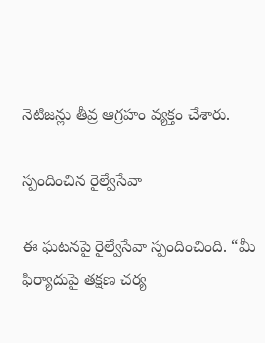నెటిజన్లు తీవ్ర ఆగ్రహం వ్యక్తం చేశారు.

స్పందించిన రైల్వేసేవా

ఈ ఘటనపై రైల్వేసేవా స్పందించింది. “మీ ఫిర్యాదుపై తక్షణ చర్య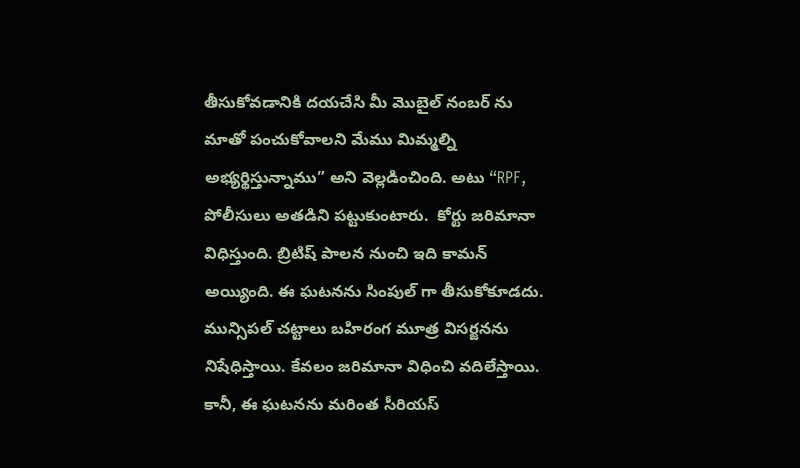తీసుకోవడానికి దయచేసి మీ మొబైల్ నంబర్‌ ను మాతో పంచుకోవాలని మేము మిమ్మల్ని అభ్యర్థిస్తున్నాము” అని వెల్లడించింది. అటు “RPF, పోలీసులు అతడిని పట్టుకుంటారు.  కోర్టు జరిమానా విధిస్తుంది. బ్రిటిష్ పాలన నుంచి ఇది కామన్ అయ్యింది. ఈ ఘటనను సింపుల్ గా తీసుకోకూడదు.  మున్సిపల్ చట్టాలు బహిరంగ మూత్ర విసర్జనను నిషేధిస్తాయి. కేవలం జరిమానా విధించి వదిలేస్తాయి. కానీ, ఈ ఘటనను మరింత సీరియస్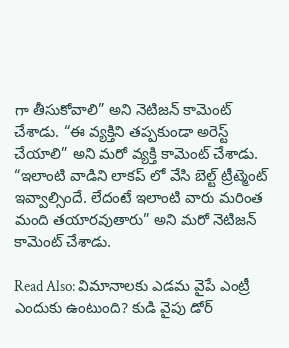గా తీసుకోవాలి” అని నెటిజన్ కామెంట్ చేశాడు. “ఈ వ్యక్తిని తప్పకుండా అరెస్ట్ చేయాలి” అని మరో వ్యక్తి కామెంట్ చేశాడు. “ఇలాంటి వాడిని లాకప్ లో వేసి బెల్ట్ ట్రీట్మెంట్ ఇవ్వాల్సిందే. లేదంటే ఇలాంటి వారు మరింత మంది తయారవుతారు” అని మరో నెటిజన్ కామెంట్ చేశాడు.

Read Also: విమానాలకు ఎడమ వైపే ఎంట్రీ ఎందుకు ఉంటుంది? కుడి వైపు డోర్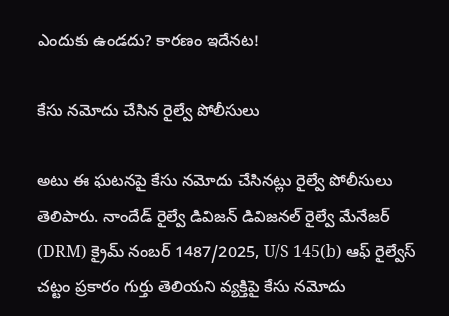ఎందుకు ఉండదు? కారణం ఇదేనట!

కేసు నమోదు చేసిన రైల్వే పోలీసులు

అటు ఈ ఘటనపై కేసు నమోదు చేసినట్లు రైల్వే పోలీసులు తెలిపారు. నాందేడ్ రైల్వే డివిజన్ డివిజనల్ రైల్వే మేనేజర్ (DRM) క్రైమ్ నంబర్ 1487/2025, U/S 145(b) ఆఫ్ రైల్వేస్ చట్టం ప్రకారం గుర్తు తెలియని వ్యక్తిపై కేసు నమోదు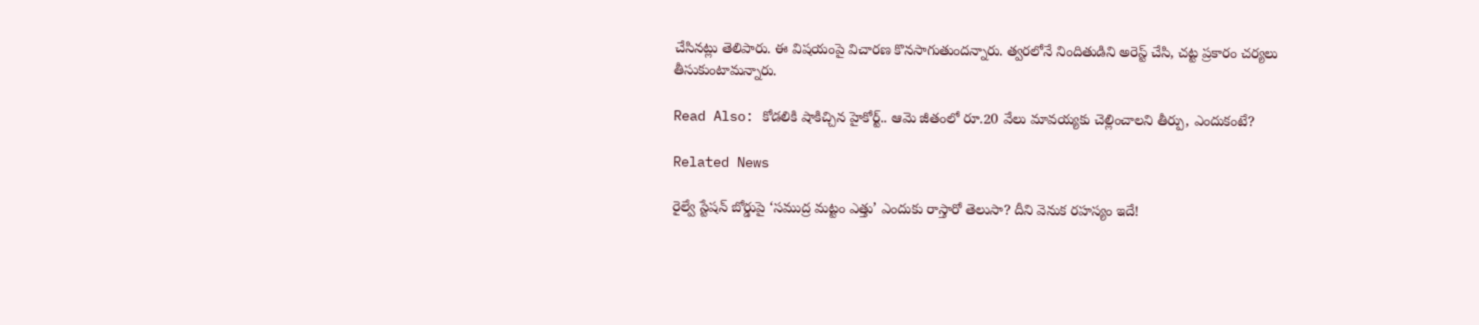చేసినట్లు తెలిపారు. ఈ విషయంపై విచారణ కొనసాగుతుందన్నారు. త్వరలోనే నిందితుడిని అరెస్ట్ చేసి, చట్ట ప్రకారం చర్యలు తీసుకుంటామన్నారు.

Read Also: కోడలికి షాకిచ్చిన హైకోర్ట్.. ఆమె జీతంలో రూ.20 వేలు మావయ్యకు చెల్లించాలని తీర్పు, ఎందుకంటే?

Related News

రైల్వే స్టేషన్ బోర్డుపై ‘సముద్ర మట్టం ఎత్తు’ ఎందుకు రాస్తారో తెలుసా? దీని వెనుక రహస్యం ఇదే!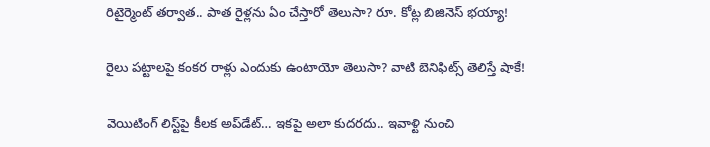రిటైర్మెంట్ తర్వాత.. పాత రైళ్లను ఏం చేస్తారో తెలుసా? రూ. కోట్ల బిజినెస్ భయ్యా!

రైలు పట్టాలపై కంకర రాళ్లు ఎందుకు ఉంటాయో తెలుసా? వాటి బెనిఫిట్స్ తెలిస్తే షాకే!

వెయిటింగ్‌ లిస్ట్‌పై కీలక అప్‌డేట్‌… ఇకపై అలా కుదరదు.. ఇవాళ్టి నుంచి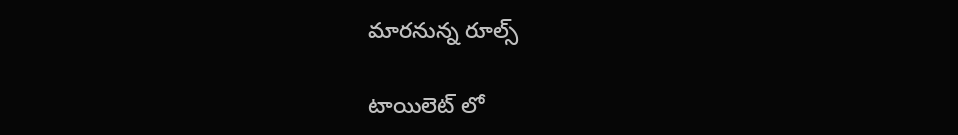మారనున్న రూల్స్

టాయిలెట్ లో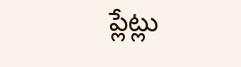ప్లేట్లు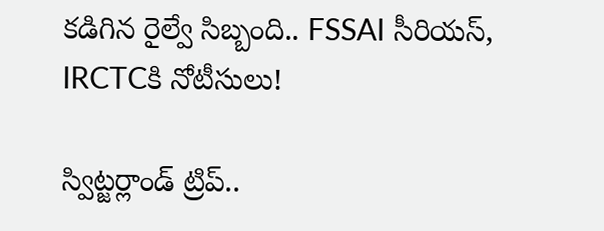కడిగిన రైల్వే సిబ్బంది.. FSSAI సీరియస్, IRCTCకి నోటీసులు!

స్విట్జర్లాండ్‌ ట్రిప్..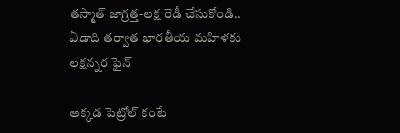తస్మాత్ జాగ్రత్త-లక్ష రెడీ చేసుకోండి.. ఏడాది తర్వాత భారతీయ మహిళకు లక్షన్నర ఫైన్

అక్కడ పెట్రోల్ కంటే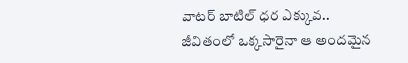వాటర్ బాటిల్ ధర ఎక్కువ.. జీవితంలో ఒక్కసారైనా ఆ అందమైన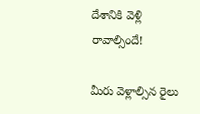దేశానికి వెళ్లి రావాల్సిందే!

మీరు వెళ్లాల్సిన రైలు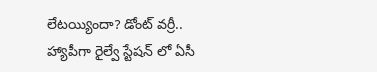లేటయ్యిందా? డోంట్ వర్రీ.. హ్యాపీగా రైల్వే స్టేషన్ లో ఏసీ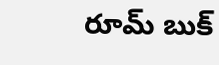రూమ్ బుక్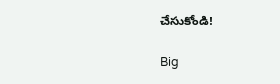చేసుకోండి!

Big